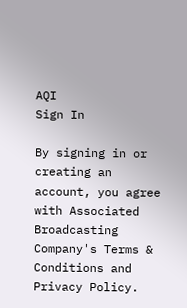AQI
Sign In

By signing in or creating an account, you agree with Associated Broadcasting Company's Terms & Conditions and Privacy Policy.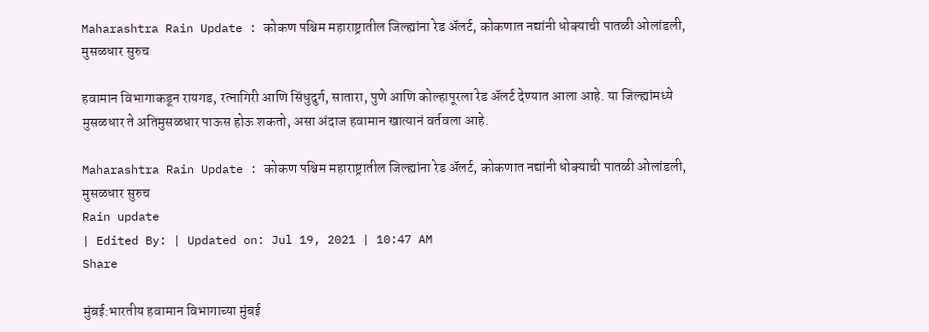Maharashtra Rain Update : कोकण पश्चिम महाराष्ट्रातील जिल्ह्यांना रेड अ‌ॅलर्ट, कोकणात नद्यांनी धोक्याची पातळी ओलांडली, मुसळधार सुरुच

हवामान विभागाकडून रायगड, रत्नागिरी आणि सिंधुदुर्ग, सातारा, पुणे आणि कोल्हापूरला रेड अ‌ॅलर्ट देण्यात आला आहे. या जिल्ह्यांमध्ये मुसळधार ते अतिमुसळधार पाऊस होऊ शकतो, असा अंदाज हवामान खात्यानं वर्तवला आहे.

Maharashtra Rain Update : कोकण पश्चिम महाराष्ट्रातील जिल्ह्यांना रेड अ‌ॅलर्ट, कोकणात नद्यांनी धोक्याची पातळी ओलांडली, मुसळधार सुरुच
Rain update
| Edited By: | Updated on: Jul 19, 2021 | 10:47 AM
Share

मुंबई:भारतीय हवामान विभागाच्या मुंबई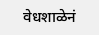वेधशाळेनं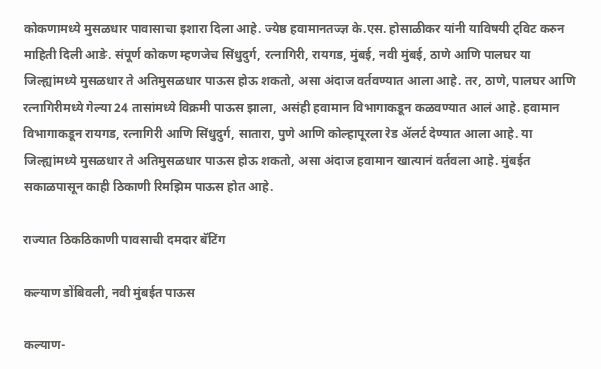कोकणामध्ये मुसळधार पावासाचा इशारा दिला आहे. ज्येष्ठ हवामानतज्ज्ञ के.एस. होसाळीकर यांनी याविषयी ट्विट करुन माहिती दिली आङे. संपूर्ण कोकण म्हणजेच सिंधुदुर्ग, रत्नागिरी, रायगड, मुंबई, नवी मुंबई, ठाणे आणि पालघर या जिल्ह्यांमध्ये मुसळधार ते अतिमुसळधार पाऊस होऊ शकतो, असा अंदाज वर्तवण्यात आला आहे. तर, ठाणे, पालघर आणि रत्नागिरीमध्ये गेल्या 24 तासांमध्ये विक्रमी पाऊस झाला, असंही हवामान विभागाकडून कळवण्यात आलं आहे. हवामान विभागाकडून रायगड, रत्नागिरी आणि सिंधुदुर्ग, सातारा, पुणे आणि कोल्हापूरला रेड अ‌ॅलर्ट देण्यात आला आहे. या जिल्ह्यांमध्ये मुसळधार ते अतिमुसळधार पाऊस होऊ शकतो, असा अंदाज हवामान खात्यानं वर्तवला आहे. मुंबईत सकाळपासून काही ठिकाणी रिमझिम पाऊस होत आहे.

राज्यात ठिकठिकाणी पावसाची दमदार बॅटिंग

कल्याण डोंबिवली, नवी मुंबईत पाऊस

कल्याण-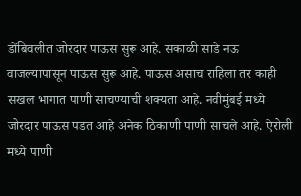डोंबिवलीत जोरदार पाऊस सुरू आहे. सकाळी साडे नऊ वाजल्यापासून पाऊस सुरू आहे. पाऊस असाच राहिला तर काही सखल भागात पाणी साचण्याची शक्यता आहे. नवीमुंबई मध्ये जोरदार पाऊस पडत आहे अनेक ठिकाणी पाणी साचले आहे. ऐरोली मध्ये पाणी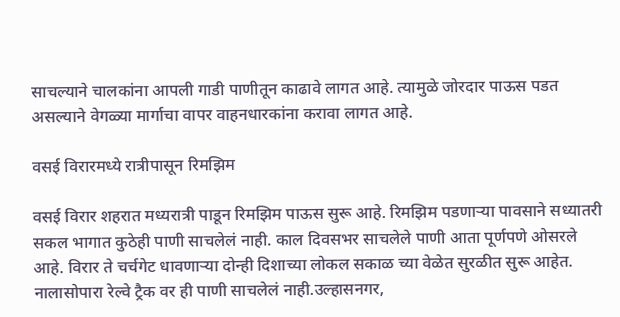साचल्याने चालकांना आपली गाडी पाणीतून काढावे लागत आहे. त्यामुळे जोरदार पाऊस पडत असल्याने वेगळ्या मार्गाचा वापर वाहनधारकांना करावा लागत आहे.

वसई विरारमध्ये रात्रीपासून रिमझिम

वसई विरार शहरात मध्यरात्री पाडून रिमझिम पाऊस सुरू आहे. रिमझिम पडणाऱ्या पावसाने सध्यातरी सकल भागात कुठेही पाणी साचलेलं नाही. काल दिवसभर साचलेले पाणी आता पूर्णपणे ओसरले आहे. विरार ते चर्चगेट धावणाऱ्या दोन्ही दिशाच्या लोकल सकाळ च्या वेळेत सुरळीत सुरू आहेत. नालासोपारा रेल्वे ट्रैक वर ही पाणी साचलेलं नाही.उल्हासनगर,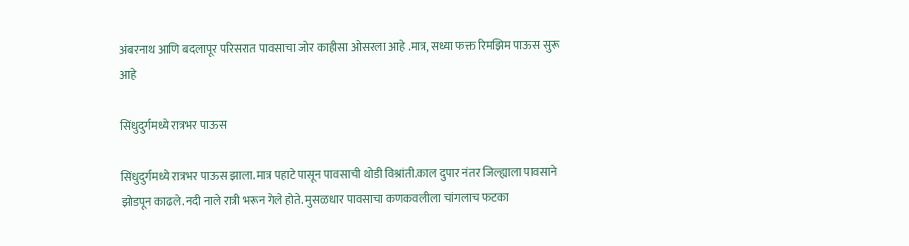अंबरनाथ आणि बदलापूर परिसरात पावसाचा जोर काहीसा ओसरला आहे .मात्र, सध्या फक्त रिमझिम पाऊस सुरू आहे

सिंधुदुर्गमध्ये रात्रभर पाऊस

सिंधुदुर्गमध्ये रात्रभर पाऊस झाला.मात्र पहाटे पासून पावसाची थोडी विश्रांती.काल दुपार नंतर जिल्ह्याला पावसाने झोडपून काढले.नदी नाले रात्री भरून गेले होते. मुसळधार पावसाचा कणकवलीला चांगलाच फटका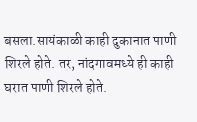बसला.सायंकाळी काही दुकानात पाणी शिरले होते. तर, नांदगावमध्ये ही काही घरात पाणी शिरले होते.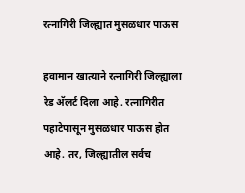रत्नागिरी जिल्ह्यात मुसळधार पाऊस

हवामान खात्याने रत्नागिरी जिल्ह्याला रेड अ‌ॅलर्ट दिला आहे. रत्नागिरीत पहाटेपासून मुसळधार पाऊस होत आहे. तर, जिल्ह्यातील सर्वच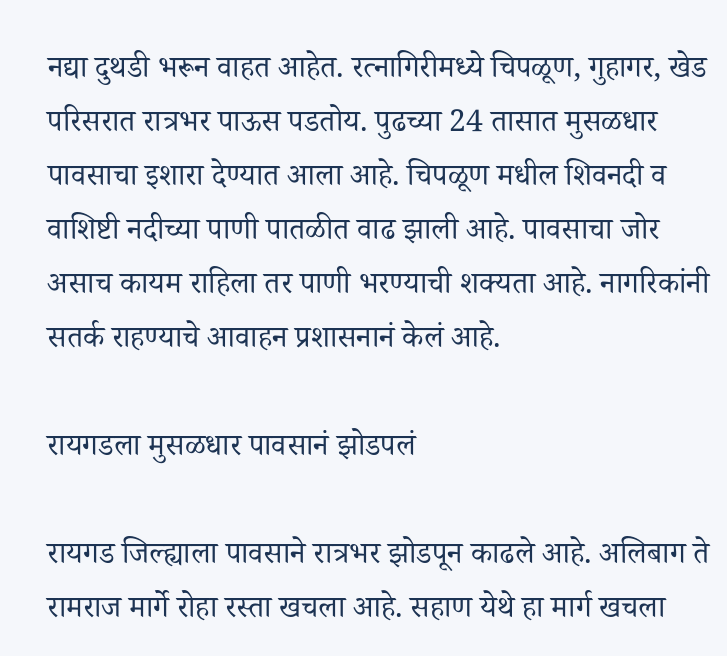नद्या दुथडी भरून वाहत आहेत. रत्नागिरीमध्ये चिपळूण, गुहागर, खेड परिसरात रात्रभर पाऊस पडतोय. पुढच्या 24 तासात मुसळधार पावसाचा इशारा देण्यात आला आहे. चिपळूण मधील शिवनदी व वाशिष्टी नदीच्या पाणी पातळीत वाढ झाली आहे. पावसाचा जोर असाच कायम राहिला तर पाणी भरण्याची शक्यता आहे. नागरिकांनी सतर्क राहण्याचे आवाहन प्रशासनानं केलं आहे.

रायगडला मुसळधार पावसानं झोडपलं

रायगड जिल्ह्याला पावसाने रात्रभर झोडपून काढले आहे. अलिबाग ते रामराज मार्गे रोहा रस्ता खचला आहे. सहाण येथे हा मार्ग खचला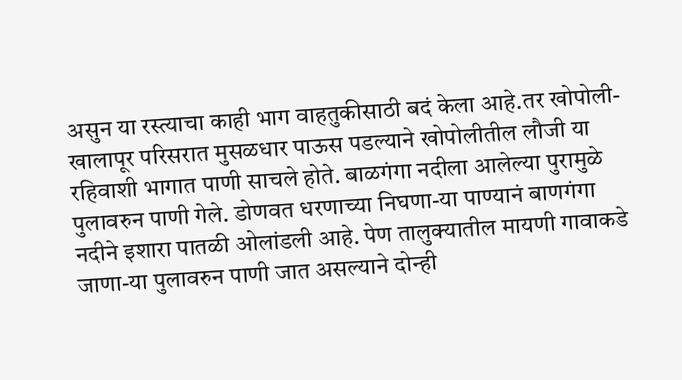असुन या रस्त्याचा काही भाग वाहतुकीसाठी बदं केला आहे.तर खोपोली-खालापूर परिसरात मुसळधार पाऊस पडल्याने खोपोलीतील लौजी या रहिवाशी भागात पाणी साचले होते. बाळगंगा नदीला आलेल्या पुरामुळे पुलावरुन पाणी गेले. डोणवत धरणाच्या निघणा-या पाण्यानं बाणगंगा नदीने इशारा पातळी ओलांडली आहे. पेण तालुक्यातील मायणी गावाकडे जाणा-या पुलावरुन पाणी जात असल्याने दोन्ही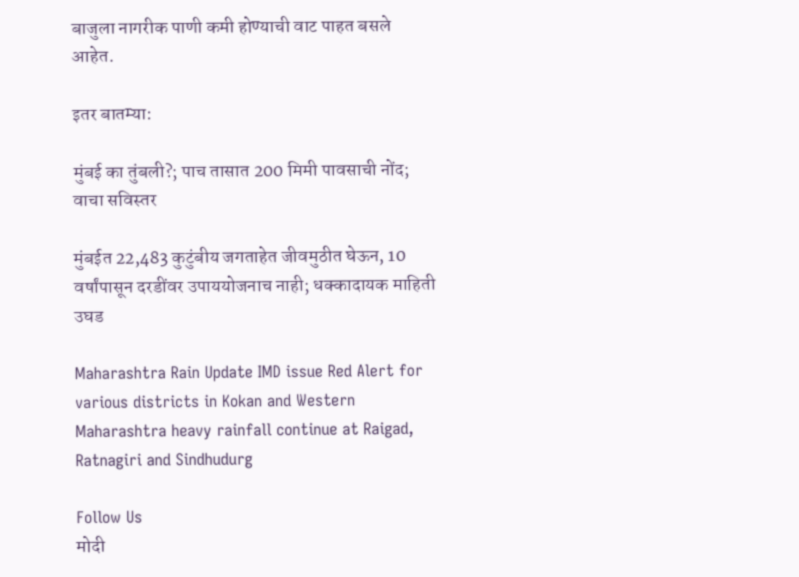बाजुला नागरीक पाणी कमी होण्याची वाट पाहत बसले आहेत.

इतर बातम्या:

मुंबई का तुंबली?; पाच तासात 200 मिमी पावसाची नोंद; वाचा सविस्तर

मुंबईत 22,483 कुटुंबीय जगताहेत जीवमुठीत घेऊन, 10 वर्षांपासून दरडींवर उपाययोजनाच नाही; धक्कादायक माहिती उघड

Maharashtra Rain Update IMD issue Red Alert for various districts in Kokan and Western Maharashtra heavy rainfall continue at Raigad, Ratnagiri and Sindhudurg

Follow Us
मोदी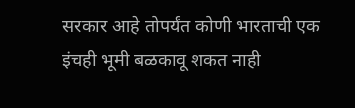सरकार आहे तोपर्यंत कोणी भारताची एक इंचही भूमी बळकावू शकत नाही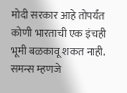मोदी सरकार आहे तोपर्यंत कोणी भारताची एक इंचही भूमी बळकावू शकत नाही.
समन्स म्हणजे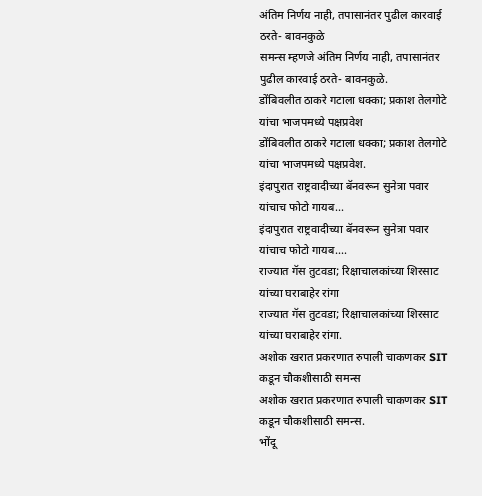अंतिम निर्णय नाही, तपासानंतर पुढील कारवाई ठरते- बावनकुळे
समन्स म्हणजे अंतिम निर्णय नाही, तपासानंतर पुढील कारवाई ठरते- बावनकुळे.
डोंबिवलीत ठाकरे गटाला धक्का; प्रकाश तेलगोटे यांचा भाजपमध्ये पक्षप्रवेश
डोंबिवलीत ठाकरे गटाला धक्का; प्रकाश तेलगोटे यांचा भाजपमध्ये पक्षप्रवेश.
इंदापुरात राष्ट्रवादीच्या बॅनवरून सुनेत्रा पवार यांचाच फोटो गायब...
इंदापुरात राष्ट्रवादीच्या बॅनवरून सुनेत्रा पवार यांचाच फोटो गायब....
राज्यात गॅस तुटवडा; रिक्षाचालकांच्या शिरसाट यांच्या घराबाहेर रांगा
राज्यात गॅस तुटवडा; रिक्षाचालकांच्या शिरसाट यांच्या घराबाहेर रांगा.
अशोक खरात प्रकरणात रुपाली चाकणकर SIT कडून चौकशीसाठी समन्स
अशोक खरात प्रकरणात रुपाली चाकणकर SIT कडून चौकशीसाठी समन्स.
भोंदू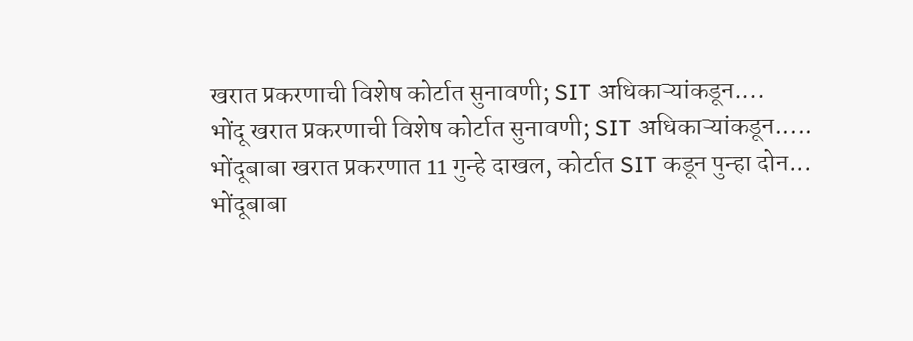खरात प्रकरणाची विशेष कोर्टात सुनावणी; SIT अधिकाऱ्यांकडून....
भोंदू खरात प्रकरणाची विशेष कोर्टात सुनावणी; SIT अधिकाऱ्यांकडून.....
भोंदूबाबा खरात प्रकरणात 11 गुन्हे दाखल, कोर्टात SIT कडून पुन्हा दोन...
भोंदूबाबा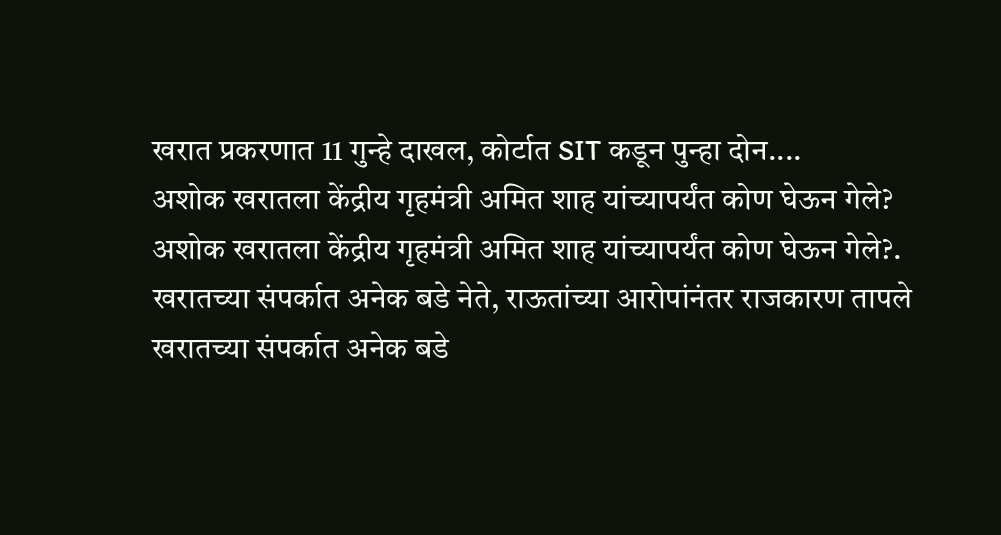खरात प्रकरणात 11 गुन्हे दाखल, कोर्टात SIT कडून पुन्हा दोन....
अशोक खरातला केंद्रीय गृहमंत्री अमित शाह यांच्यापर्यंत कोण घेऊन गेले?
अशोक खरातला केंद्रीय गृहमंत्री अमित शाह यांच्यापर्यंत कोण घेऊन गेले?.
खरातच्या संपर्कात अनेक बडे नेते, राऊतांच्या आरोपांनंतर राजकारण तापले
खरातच्या संपर्कात अनेक बडे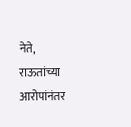नेते, राऊतांच्या आरोपांनंतर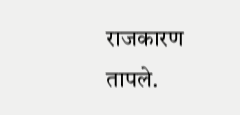राजकारण तापले.